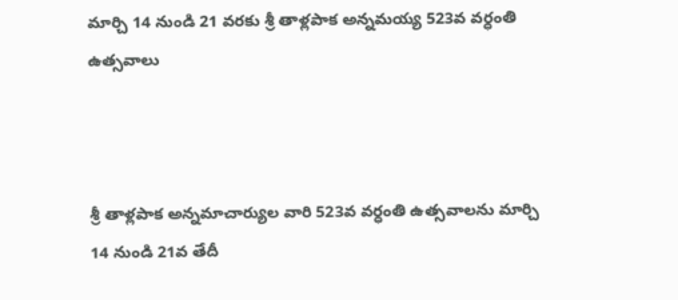మార్చి 14 నుండి 21 వరకు శ్రీ తాళ్లపాక అన్నమయ్య 523వ వర్ధంతి ఉత్సవాలు



శ్రీ తాళ్లపాక అన్నమాచార్యుల వారి 523వ వర్ధంతి ఉత్సవాలను మార్చి 14 నుండి 21వ తేదీ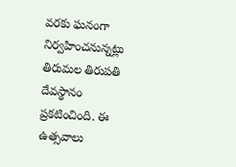వరకు ఘనంగా నిర్వహించనున్నట్లు తిరుమల తిరుపతి దేవస్థానం ప్రకటించింది. ఈ ఉత్సవాలు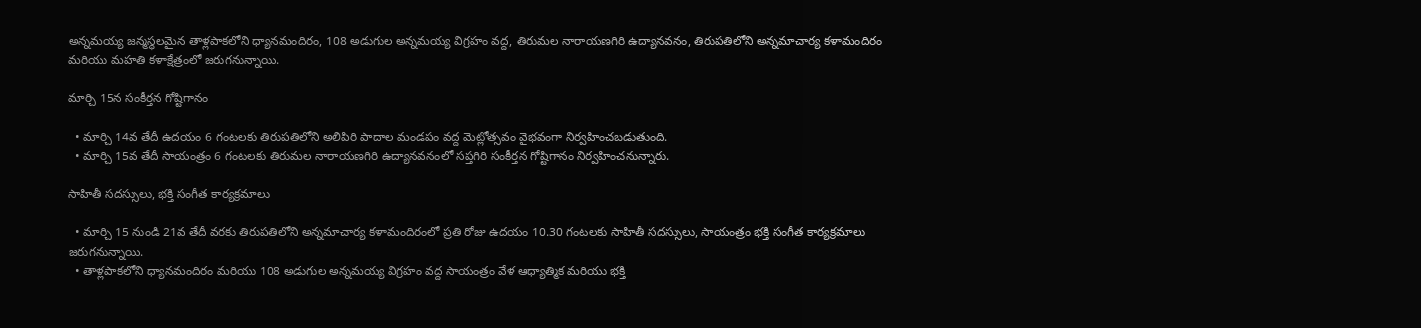అన్నమయ్య జన్మస్థలమైన తాళ్లపాకలోని ధ్యానమందిరం, 108 అడుగుల అన్నమయ్య విగ్రహం వద్ద, తిరుమల నారాయణగిరి ఉద్యానవనం, తిరుపతిలోని అన్నమాచార్య కళామందిరం మరియు మహతి కళాక్షేత్రంలో జరుగనున్నాయి.

మార్చి 15న సంకీర్తన గోష్టిగానం

  • మార్చి 14వ తేదీ ఉదయం 6 గంటలకు తిరుపతిలోని అలిపిరి పాదాల మండపం వద్ద మెట్లోత్సవం వైభవంగా నిర్వహించబడుతుంది.
  • మార్చి 15వ తేదీ సాయంత్రం 6 గంటలకు తిరుమల నారాయణగిరి ఉద్యానవనంలో సప్తగిరి సంకీర్తన గోష్టిగానం నిర్వహించనున్నారు.

సాహితీ సదస్సులు, భక్తి సంగీత కార్యక్రమాలు

  • మార్చి 15 నుండి 21వ తేదీ వరకు తిరుపతిలోని అన్నమాచార్య కళామందిరంలో ప్రతి రోజు ఉదయం 10.30 గంటలకు సాహితీ సదస్సులు, సాయంత్రం భక్తి సంగీత కార్యక్రమాలు జరుగనున్నాయి.
  • తాళ్లపాకలోని ధ్యానమందిరం మరియు 108 అడుగుల అన్నమయ్య విగ్రహం వద్ద సాయంత్రం వేళ ఆధ్యాత్మిక మరియు భక్తి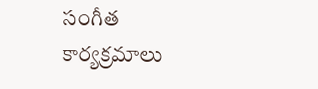సంగీత కార్యక్రమాలు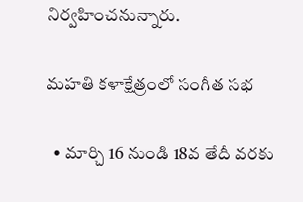నిర్వహించనున్నారు.

మహతి కళాక్షేత్రంలో సంగీత సభ

  • మార్చి 16 నుండి 18వ తేదీ వరకు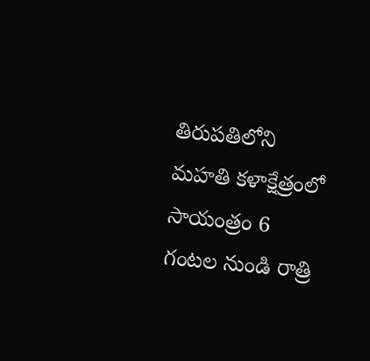తిరుపతిలోని మహతి కళాక్షేత్రంలో సాయంత్రం 6 గంటల నుండి రాత్రి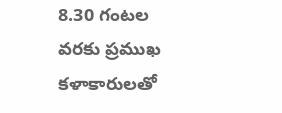8.30 గంటల వరకు ప్రముఖ కళాకారులతో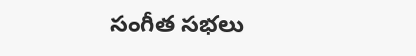సంగీత సభలు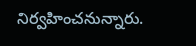నిర్వహించనున్నారు.